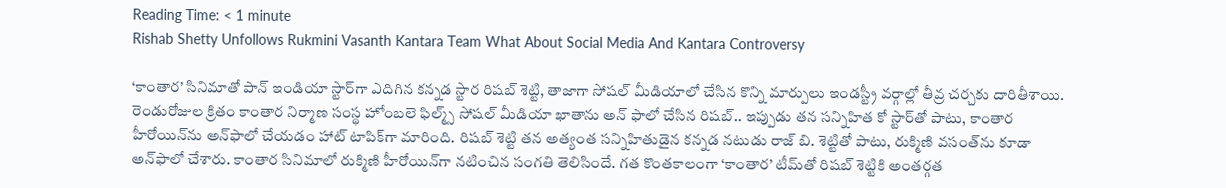Reading Time: < 1 minute
Rishab Shetty Unfollows Rukmini Vasanth Kantara Team What About Social Media And Kantara Controversy

‘కాంతార’ సినిమాతో పాన్ ఇండియా స్టార్‌గా ఎదిగిన కన్నడ స్టార రిషబ్ శెట్టి, తాజాగా సోషల్ మీడియాలో చేసిన కొన్ని మార్పులు ఇండస్ట్రీ వర్గాల్లో తీవ్ర చర్చకు దారితీశాయి. రెండురోజుల క్రితం కాంతార నిర్మాణ సంస్థ హోంబలె ఫిల్మ్స్‌ సోషల్ మీడియా ఖాతాను అన్‌ ఫాలో చేసిన రిషబ్‌.. ఇప్పుడు తన సన్నిహిత కో స్టార్‌తో పాటు, కాంతార హీరోయిన్‌ను అన్‌ఫాలో చేయడం హాట్ టాపిక్‌గా మారింది. రిషబ్ శెట్టి తన అత్యంత సన్నిహితుడైన కన్నడ నటుడు రాజ్ బి. శెట్టితో పాటు, రుక్మిణి వసంత్‌ను కూడా అన్‌ఫాలో చేశారు. కాంతార సినిమాలో రుక్మిణి హీరోయిన్‌గా నటించిన సంగతి తెలిసిందే. గత కొంతకాలంగా ‘కాంతార’ టీమ్‌తో రిషబ్ శెట్టికి అంతర్గత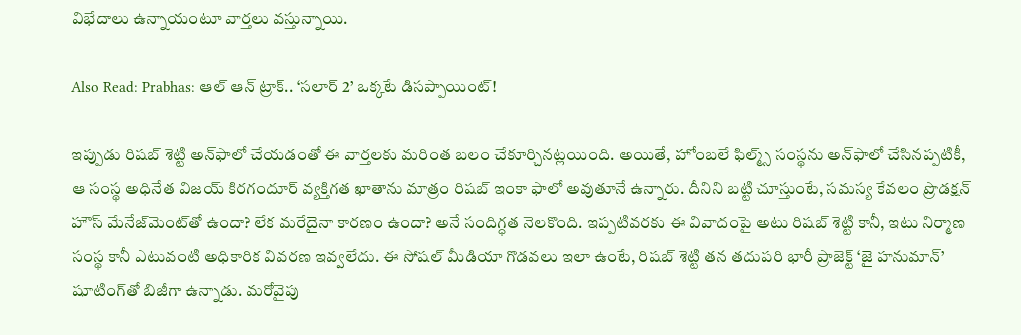విభేదాలు ఉన్నాయంటూ వార్తలు వస్తున్నాయి.

Also Read: Prabhas: ఆల్ ఆన్ ట్రాక్.. ‘సలార్ 2’ ఒక్కటే డిసప్పాయింట్!

ఇప్పుడు రిషబ్ శెట్టి అన్‌ఫాలో చేయడంతో ఈ వార్తలకు మరింత బలం చేకూర్చినట్లయింది. అయితే, హోంబలే ఫిల్మ్స్ సంస్థను అన్‌ఫాలో చేసినప్పటికీ, ఆ సంస్థ అధినేత విజయ్ కిరగందూర్ వ్యక్తిగత ఖాతాను మాత్రం రిషబ్ ఇంకా ఫాలో అవుతూనే ఉన్నారు. దీనిని బట్టి చూస్తుంటే, సమస్య కేవలం ప్రొడక్షన్ హౌస్ మేనేజ్‌మెంట్‌తో ఉందా? లేక మరేదైనా కారణం ఉందా? అనే సందిగ్ధత నెలకొంది. ఇప్పటివరకు ఈ వివాదంపై అటు రిషబ్ శెట్టి కానీ, ఇటు నిర్మాణ సంస్థ కానీ ఎటువంటి అధికారిక వివరణ ఇవ్వలేదు. ఈ సోషల్ మీడియా గొడవలు ఇలా ఉంటే, రిషబ్ శెట్టి తన తదుపరి భారీ ప్రాజెక్ట్ ‘జై హనుమాన్’ షూటింగ్‌తో బిజీగా ఉన్నాడు. మరోవైపు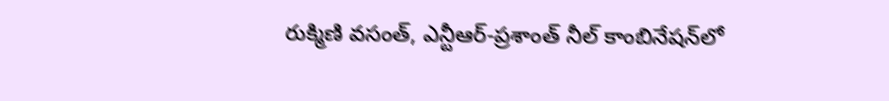రుక్మిణి వసంత్, ఎన్టీఆర్-ప్రశాంత్ నీల్ కాంబినేషన్‌లో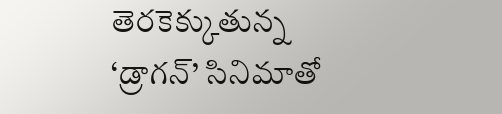తెరకెక్కుతున్న ‘డ్రాగన్’ సినిమాతో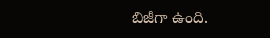బిజీగా ఉంది.